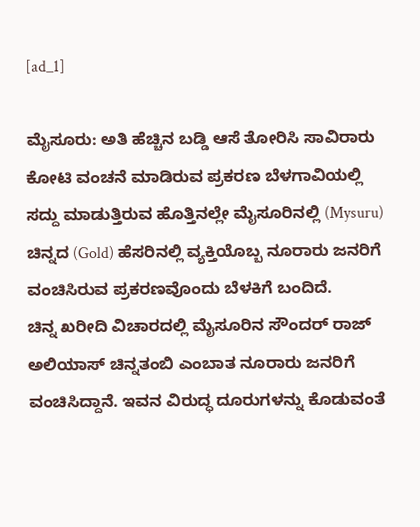[ad_1]

ಮೈಸೂರು: ಅತಿ ಹೆಚ್ಚಿನ ಬಡ್ಡಿ ಆಸೆ ತೋರಿಸಿ ಸಾವಿರಾರು ಕೋಟಿ ವಂಚನೆ ಮಾಡಿರುವ ಪ್ರಕರಣ ಬೆಳಗಾವಿಯಲ್ಲಿ ಸದ್ದು ಮಾಡುತ್ತಿರುವ ಹೊತ್ತಿನಲ್ಲೇ ಮೈಸೂರಿನಲ್ಲಿ (Mysuru) ಚಿನ್ನದ (Gold) ಹೆಸರಿನಲ್ಲಿ ವ್ಯಕ್ತಿಯೊಬ್ಬ ನೂರಾರು ಜನರಿಗೆ ವಂಚಿಸಿರುವ ಪ್ರಕರಣವೊಂದು ಬೆಳಕಿಗೆ ಬಂದಿದೆ.
ಚಿನ್ನ ಖರೀದಿ ವಿಚಾರದಲ್ಲಿ ಮೈಸೂರಿನ ಸೌಂದರ್ ರಾಜ್ ಅಲಿಯಾಸ್ ಚಿನ್ನತಂಬಿ ಎಂಬಾತ ನೂರಾರು ಜನರಿಗೆ ವಂಚಿಸಿದ್ದಾನೆ. ಇವನ ವಿರುದ್ಧ ದೂರುಗಳನ್ನು ಕೊಡುವಂತೆ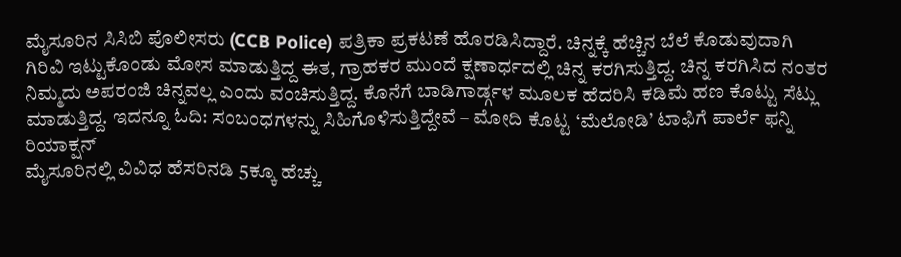ಮೈಸೂರಿನ ಸಿಸಿಬಿ ಪೊಲೀಸರು (CCB Police) ಪತ್ರಿಕಾ ಪ್ರಕಟಣೆ ಹೊರಡಿಸಿದ್ದಾರೆ. ಚಿನ್ನಕ್ಕೆ ಹೆಚ್ಚಿನ ಬೆಲೆ ಕೊಡುವುದಾಗಿ ಗಿರಿವಿ ಇಟ್ಟುಕೊಂಡು ಮೋಸ ಮಾಡುತ್ತಿದ್ದ ಈತ, ಗ್ರಾಹಕರ ಮುಂದೆ ಕ್ಷಣಾರ್ಧದಲ್ಲಿ ಚಿನ್ನ ಕರಗಿಸುತ್ತಿದ್ದ. ಚಿನ್ನ ಕರಗಿಸಿದ ನಂತರ ನಿಮ್ಮದು ಅಪರಂಜಿ ಚಿನ್ನವಲ್ಲ ಎಂದು ವಂಚಿಸುತ್ತಿದ್ದ. ಕೊನೆಗೆ ಬಾಡಿಗಾರ್ಡ್ಗಳ ಮೂಲಕ ಹೆದರಿಸಿ ಕಡಿಮೆ ಹಣ ಕೊಟ್ಟು ಸೆಟ್ಲು ಮಾಡುತ್ತಿದ್ದ. ಇದನ್ನೂ ಓದಿ: ಸಂಬಂಧಗಳನ್ನು ಸಿಹಿಗೊಳಿಸುತ್ತಿದ್ದೇವೆ – ಮೋದಿ ಕೊಟ್ಟ ‘ಮೆಲೋಡಿ’ ಟಾಫಿಗೆ ಪಾರ್ಲೆ ಫನ್ನಿ ರಿಯಾಕ್ಷನ್
ಮೈಸೂರಿನಲ್ಲಿ ವಿವಿಧ ಹೆಸರಿನಡಿ 5ಕ್ಕೂ ಹೆಚ್ಚು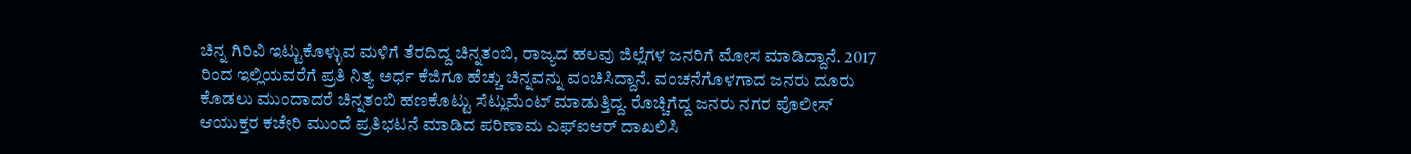ಚಿನ್ನ ಗಿರಿವಿ ಇಟ್ಟುಕೊಳ್ಳುವ ಮಳಿಗೆ ತೆರದಿದ್ದ ಚಿನ್ನತಂಬಿ, ರಾಜ್ಯದ ಹಲವು ಜಿಲ್ಲೆಗಳ ಜನರಿಗೆ ಮೋಸ ಮಾಡಿದ್ದಾನೆ. 2017 ರಿಂದ ಇಲ್ಲಿಯವರೆಗೆ ಪ್ರತಿ ನಿತ್ಯ ಅರ್ಧ ಕೆಜಿಗೂ ಹೆಚ್ಚು ಚಿನ್ನವನ್ನು ವಂಚಿಸಿದ್ದಾನೆ. ವಂಚನೆಗೊಳಗಾದ ಜನರು ದೂರು ಕೊಡಲು ಮುಂದಾದರೆ ಚಿನ್ನತಂಬಿ ಹಣಕೊಟ್ಟು ಸೆಟ್ಲುಮೆಂಟ್ ಮಾಡುತ್ತಿದ್ದ. ರೊಚ್ಚಿಗೆದ್ದ ಜನರು ನಗರ ಪೊಲೀಸ್ ಆಯುಕ್ತರ ಕಚೇರಿ ಮುಂದೆ ಪ್ರತಿಭಟನೆ ಮಾಡಿದ ಪರಿಣಾಮ ಎಫ್ಐಆರ್ ದಾಖಲಿಸಿ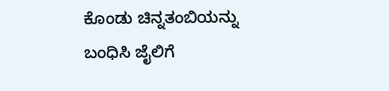ಕೊಂಡು ಚಿನ್ನತಂಬಿಯನ್ನು ಬಂಧಿಸಿ ಜೈಲಿಗೆ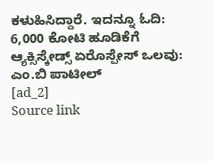ಕಳುಹಿಸಿದ್ದಾರೆ. ಇದನ್ನೂ ಓದಿ: 6,000 ಕೋಟಿ ಹೂಡಿಕೆಗೆ ಆ್ಯಕ್ಸಿಸ್ಕೇಡ್ಸ್ ಏರೊಸ್ಪೇಸ್ ಒಲವು: ಎಂ.ಬಿ ಪಾಟೀಲ್
[ad_2]
Source link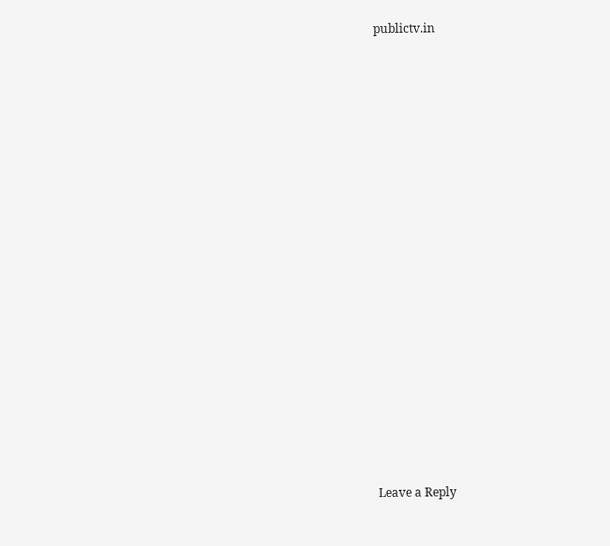publictv.in

















Leave a Reply